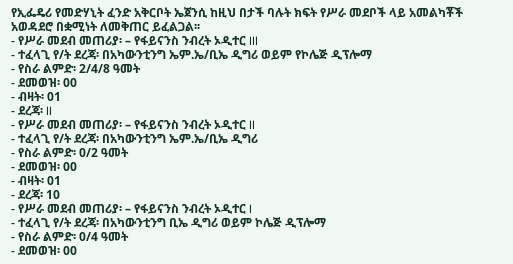የኢፌዴሪ የመድሃኒት ፈንድ አቅርቦት ኤጀንሲ ከዚህ በታች ባሉት ክፍት የሥራ መደቦች ላይ አመልካቾች አወዳደሮ በቋሚነት ለመቅጠር ይፈልጋል፡፡
- የሥራ መደብ መጠሪያ፡ – የፋይናንስ ንብረት ኦዲተር III
- ተፈላጊ የ/ት ደረጃ፡ በአካውንቲንግ ኤም.ኤ/ቢኤ ዲግሪ ወይም የኮሌጅ ዲፕሎማ
- የስራ ልምድ፡ 2/4/8 ዓመት
- ደመወዝ፡ 00
- ብዛት፡ 01
- ደረጃ፡ II
- የሥራ መደብ መጠሪያ፡ – የፋይናንስ ንብረት ኦዲተር II
- ተፈላጊ የ/ት ደረጃ፡ በአካውንቲንግ ኤም.ኤ/ቢኤ ዲግሪ
- የስራ ልምድ፡ 0/2 ዓመት
- ደመወዝ፡ 00
- ብዛት፡ 01
- ደረጃ፡ 10
- የሥራ መደብ መጠሪያ፡ – የፋይናንስ ንብረት ኦዲተር I
- ተፈላጊ የ/ት ደረጃ፡ በአካውንቲንግ ቢኤ ዲግሪ ወይም ኮሌጅ ዲፕሎማ
- የስራ ልምድ፡ 0/4 ዓመት
- ደመወዝ፡ 00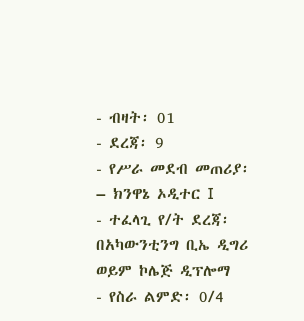- ብዛት፡ 01
- ደረጃ፡ 9
- የሥራ መደብ መጠሪያ፡ – ክንዋኔ ኦዲተር I
- ተፈላጊ የ/ት ደረጃ፡ በአካውንቲንግ ቢኤ ዲግሪ ወይም ኮሌጅ ዲፕሎማ
- የስራ ልምድ፡ 0/4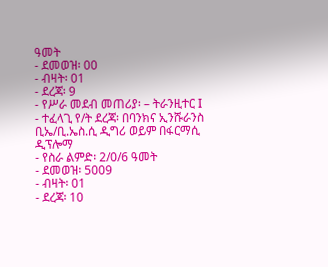ዓመት
- ደመወዝ፡ 00
- ብዛት፡ 01
- ደረጃ፡ 9
- የሥራ መደብ መጠሪያ፡ – ትራንዚተር I
- ተፈላጊ የ/ት ደረጃ፡ በባንክና ኢንሹራንስ ቢኤ/ቢ.ኤስ.ሲ ዲግሪ ወይም በፋርማሲ ዲፕሎማ
- የስራ ልምድ፡ 2/0/6 ዓመት
- ደመወዝ፡ 5009
- ብዛት፡ 01
- ደረጃ፡ 10